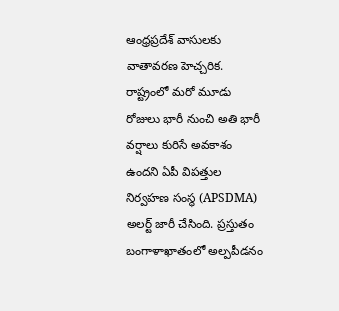ఆంధ్రప్రదేశ్ వాసులకు వాతావరణ హెచ్చరిక. రాష్ట్రంలో మరో మూడు రోజులు భారీ నుంచి అతి భారీ వర్షాలు కురిసే అవకాశం ఉందని ఏపీ విపత్తుల నిర్వహణ సంస్థ (APSDMA) అలర్ట్ జారీ చేసింది. ప్రస్తుతం బంగాళాఖాతంలో అల్పపీడనం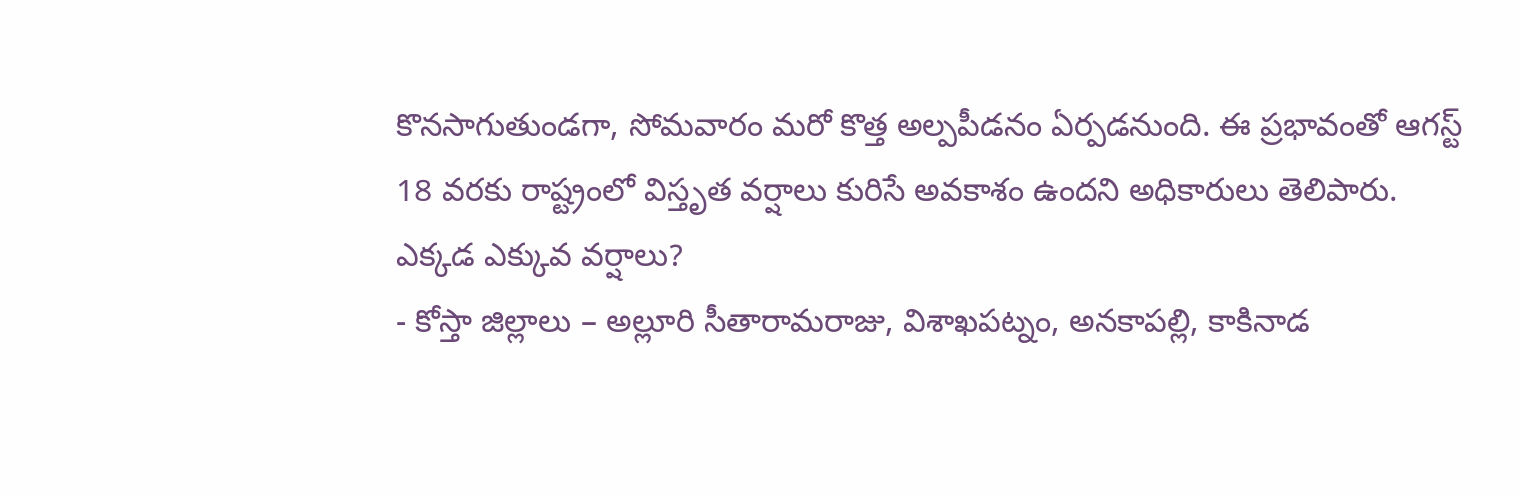కొనసాగుతుండగా, సోమవారం మరో కొత్త అల్పపీడనం ఏర్పడనుంది. ఈ ప్రభావంతో ఆగస్ట్ 18 వరకు రాష్ట్రంలో విస్తృత వర్షాలు కురిసే అవకాశం ఉందని అధికారులు తెలిపారు.
ఎక్కడ ఎక్కువ వర్షాలు?
- కోస్తా జిల్లాలు – అల్లూరి సీతారామరాజు, విశాఖపట్నం, అనకాపల్లి, కాకినాడ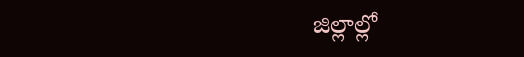జిల్లాల్లో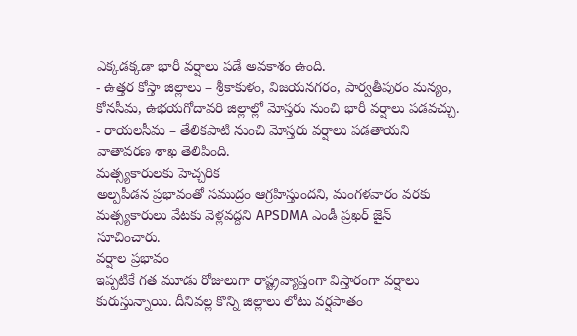ఎక్కడక్కడా భారీ వర్షాలు పడే అవకాశం ఉంది.
- ఉత్తర కోస్తా జిల్లాలు – శ్రీకాకుళం, విజయనగరం, పార్వతీపురం మన్యం, కోనసీమ, ఉభయగోదావరి జిల్లాల్లో మోస్తరు నుంచి భారీ వర్షాలు పడవచ్చు.
- రాయలసీమ – తేలికపాటి నుంచి మోస్తరు వర్షాలు పడతాయని వాతావరణ శాఖ తెలిపింది.
మత్స్యకారులకు హెచ్చరిక
అల్పపీడన ప్రభావంతో సముద్రం ఆగ్రహిస్తుందని, మంగళవారం వరకు మత్స్యకారులు వేటకు వెళ్లవద్దని APSDMA ఎండీ ప్రఖర్ జైన్ సూచించారు.
వర్షాల ప్రభావం
ఇప్పటికే గత మూడు రోజులుగా రాష్ట్రవ్యాప్తంగా విస్తారంగా వర్షాలు కురుస్తున్నాయి. దీనివల్ల కొన్ని జిల్లాలు లోటు వర్షపాతం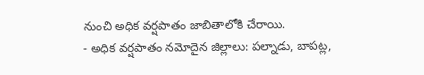నుంచి అధిక వర్షపాతం జాబితాలోకి చేరాయి.
- అధిక వర్షపాతం నమోదైన జిల్లాలు: పల్నాడు, బాపట్ల,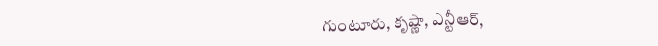గుంటూరు, కృష్ణా, ఎన్టీఆర్,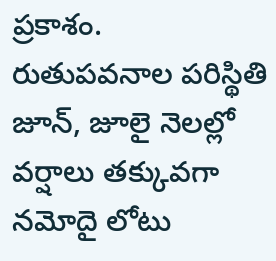ప్రకాశం.
రుతుపవనాల పరిస్థితి
జూన్, జూలై నెలల్లో వర్షాలు తక్కువగా నమోదై లోటు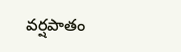వర్షపాతం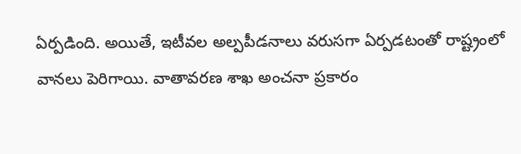ఏర్పడింది. అయితే, ఇటీవల అల్పపీడనాలు వరుసగా ఏర్పడటంతో రాష్ట్రంలో వానలు పెరిగాయి. వాతావరణ శాఖ అంచనా ప్రకారం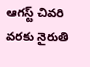ఆగస్ట్ చివరి వరకు నైరుతి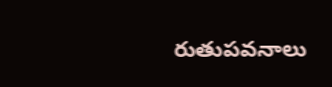రుతుపవనాలు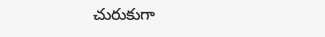చురుకుగా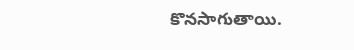కొనసాగుతాయి.